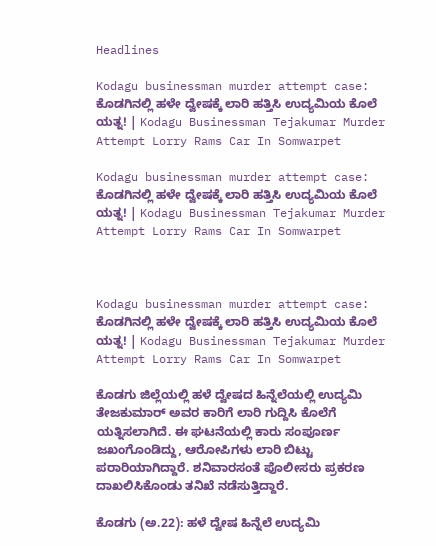Headlines

Kodagu businessman murder attempt case: ಕೊಡಗಿನಲ್ಲಿ ಹಳೇ ದ್ವೇಷಕ್ಕೆ ಲಾರಿ ಹತ್ತಿಸಿ ಉದ್ಯಮಿಯ ಕೊಲೆ ಯತ್ನ! | Kodagu Businessman Tejakumar Murder Attempt Lorry Rams Car In Somwarpet

Kodagu businessman murder attempt case: ಕೊಡಗಿನಲ್ಲಿ ಹಳೇ ದ್ವೇಷಕ್ಕೆ ಲಾರಿ ಹತ್ತಿಸಿ ಉದ್ಯಮಿಯ ಕೊಲೆ ಯತ್ನ! | Kodagu Businessman Tejakumar Murder Attempt Lorry Rams Car In Somwarpet



Kodagu businessman murder attempt case: ಕೊಡಗಿನಲ್ಲಿ ಹಳೇ ದ್ವೇಷಕ್ಕೆ ಲಾರಿ ಹತ್ತಿಸಿ ಉದ್ಯಮಿಯ ಕೊಲೆ ಯತ್ನ! | Kodagu Businessman Tejakumar Murder Attempt Lorry Rams Car In Somwarpet

ಕೊಡಗು ಜಿಲ್ಲೆಯಲ್ಲಿ ಹಳೆ ದ್ವೇಷದ ಹಿನ್ನೆಲೆಯಲ್ಲಿ ಉದ್ಯಮಿ ತೇಜಕುಮಾರ್ ಅವರ ಕಾರಿಗೆ ಲಾರಿ ಗುದ್ದಿಸಿ ಕೊಲೆಗೆ ಯತ್ನಿಸಲಾಗಿದೆ. ಈ ಘಟನೆಯಲ್ಲಿ ಕಾರು ಸಂಪೂರ್ಣ ಜಖಂಗೊಂಡಿದ್ದು, ಆರೋಪಿಗಳು ಲಾರಿ ಬಿಟ್ಟು ಪರಾರಿಯಾಗಿದ್ದಾರೆ. ಶನಿವಾರಸಂತೆ ಪೊಲೀಸರು ಪ್ರಕರಣ ದಾಖಲಿಸಿಕೊಂಡು ತನಿಖೆ ನಡೆಸುತ್ತಿದ್ದಾರೆ.

ಕೊಡಗು (ಅ.22): ಹಳೆ ದ್ವೇಷ ಹಿನ್ನೆಲೆ ಉದ್ಯಮಿ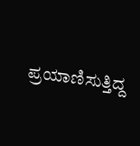ಪ್ರಯಾಣಿಸುತ್ತಿದ್ದ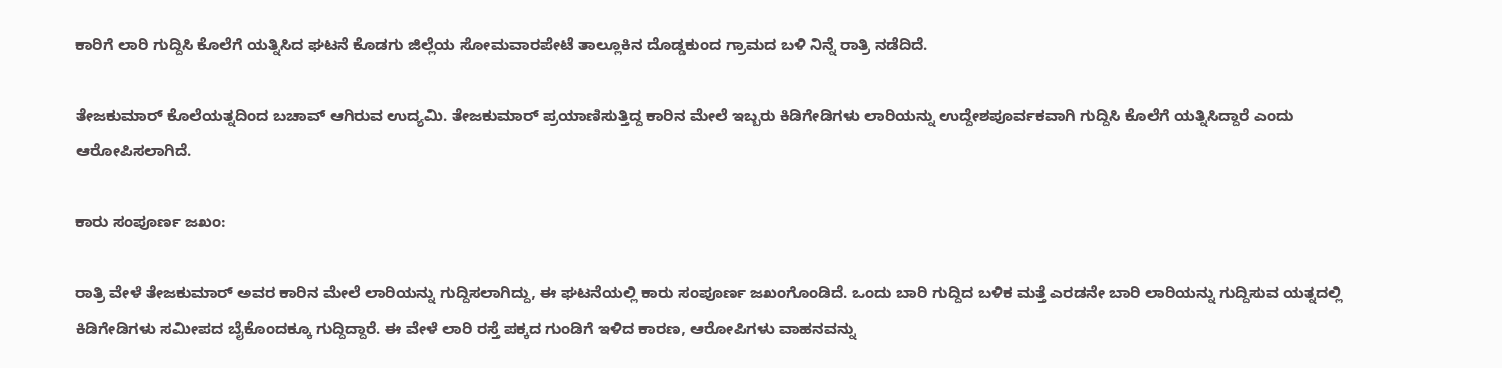ಕಾರಿಗೆ ಲಾರಿ ಗುದ್ದಿಸಿ ಕೊಲೆಗೆ ಯತ್ನಿಸಿದ ಘಟನೆ ಕೊಡಗು ಜಿಲ್ಲೆಯ ಸೋಮವಾರಪೇಟೆ ತಾಲ್ಲೂಕಿನ ದೊಡ್ಡಕುಂದ ಗ್ರಾಮದ ಬಳಿ ನಿನ್ನೆ ರಾತ್ರಿ ನಡೆದಿದೆ.

ತೇಜಕುಮಾರ್ ಕೊಲೆಯತ್ನದಿಂದ ಬಚಾವ್ ಆಗಿರುವ ಉದ್ಯಮಿ. ತೇಜಕುಮಾರ್ ಪ್ರಯಾಣಿಸುತ್ತಿದ್ದ ಕಾರಿನ ಮೇಲೆ ಇಬ್ಬರು ಕಿಡಿಗೇಡಿಗಳು ಲಾರಿಯನ್ನು ಉದ್ದೇಶಪೂರ್ವಕವಾಗಿ ಗುದ್ದಿಸಿ ಕೊಲೆಗೆ ಯತ್ನಿಸಿದ್ದಾರೆ ಎಂದು ಆರೋಪಿಸಲಾಗಿದೆ.

ಕಾರು ಸಂಪೂರ್ಣ ಜಖಂ:

ರಾತ್ರಿ ವೇಳೆ ತೇಜಕುಮಾರ್ ಅವರ ಕಾರಿನ ಮೇಲೆ ಲಾರಿಯನ್ನು ಗುದ್ದಿಸಲಾಗಿದ್ದು, ಈ ಘಟನೆಯಲ್ಲಿ ಕಾರು ಸಂಪೂರ್ಣ ಜಖಂಗೊಂಡಿದೆ. ಒಂದು ಬಾರಿ ಗುದ್ದಿದ ಬಳಿಕ ಮತ್ತೆ ಎರಡನೇ ಬಾರಿ ಲಾರಿಯನ್ನು ಗುದ್ದಿಸುವ ಯತ್ನದಲ್ಲಿ ಕಿಡಿಗೇಡಿಗಳು ಸಮೀಪದ ಬೈಕೊಂದಕ್ಕೂ ಗುದ್ದಿದ್ದಾರೆ. ಈ ವೇಳೆ ಲಾರಿ ರಸ್ತೆ ಪಕ್ಕದ ಗುಂಡಿಗೆ ಇಳಿದ ಕಾರಣ, ಆರೋಪಿಗಳು ವಾಹನವನ್ನು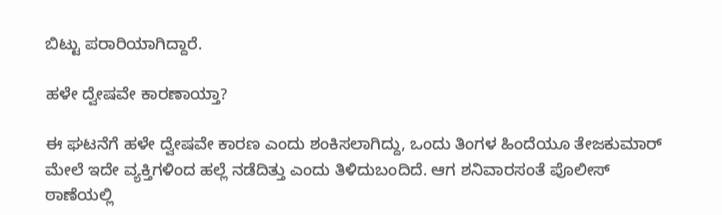ಬಿಟ್ಟು ಪರಾರಿಯಾಗಿದ್ದಾರೆ.

ಹಳೇ ದ್ವೇಷವೇ ಕಾರಣಾಯ್ತಾ?

ಈ ಘಟನೆಗೆ ಹಳೇ ದ್ವೇಷವೇ ಕಾರಣ ಎಂದು ಶಂಕಿಸಲಾಗಿದ್ದು, ಒಂದು ತಿಂಗಳ ಹಿಂದೆಯೂ ತೇಜಕುಮಾರ್ ಮೇಲೆ ಇದೇ ವ್ಯಕ್ತಿಗಳಿಂದ ಹಲ್ಲೆ ನಡೆದಿತ್ತು ಎಂದು ತಿಳಿದುಬಂದಿದೆ. ಆಗ ಶನಿವಾರಸಂತೆ ಪೊಲೀಸ್ ಠಾಣೆಯಲ್ಲಿ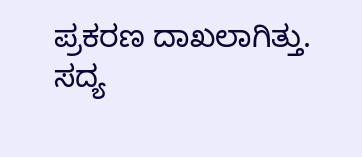ಪ್ರಕರಣ ದಾಖಲಾಗಿತ್ತು. ಸದ್ಯ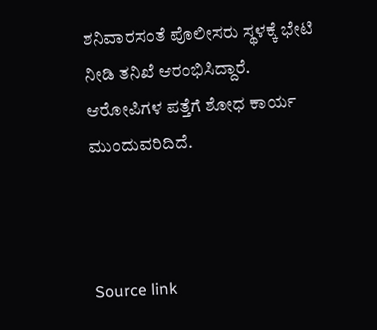ಶನಿವಾರಸಂತೆ ಪೊಲೀಸರು ಸ್ಥಳಕ್ಕೆ ಭೇಟಿ ನೀಡಿ ತನಿಖೆ ಆರಂಭಿಸಿದ್ದಾರೆ. ಆರೋಪಿಗಳ ಪತ್ತೆಗೆ ಶೋಧ ಕಾರ್ಯ ಮುಂದುವರಿದಿದೆ.



Source link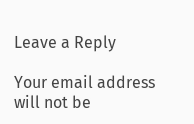Leave a Reply

Your email address will not be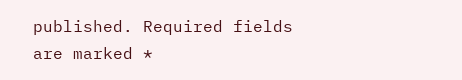published. Required fields are marked *